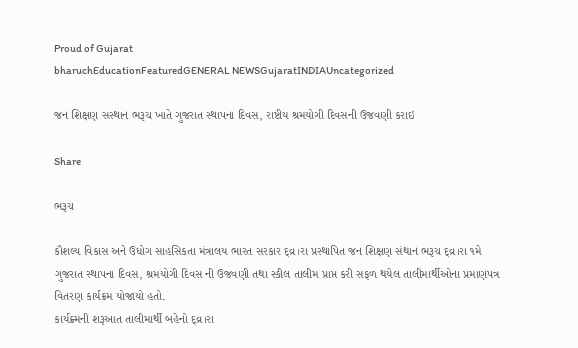Proud of Gujarat
bharuchEducationFeaturedGENERAL NEWSGujaratINDIAUncategorized

જન શિક્ષણ સસ્થાન ભરૂચ ખાતે ગુજરાત સ્થાપના દિવસ, રાષ્ટીય શ્રમયોગી દિવસની ઉજવણી કરાઇ

Share

ભરૂચ

કૌશલ્ય વિકાસ અને ઉધોગ સાહસિકતા મંત્રાલય ભારત સરકાર દ્વ્ર।રા પ્રસ્થાપિત જન શિક્ષણ સંથાન ભરૂચ દ્વ્ર।રા ૧મે ગુજરાત સ્થાપના દિવસ, શ્રમયોગી દિવસ ની ઉજવણી તથા સ્કીલ તાલીમ પ્રાપ્ત કરી સફળ થયેલ તાલીમાર્થીઓના પ્રમાણપત્ર વિતરણ કાર્યક્રમ યોજાયો હતો.
કાર્યક્ર્મની શરૂઆત તાલીમાર્થી બહેનો દ્વ્ર।રા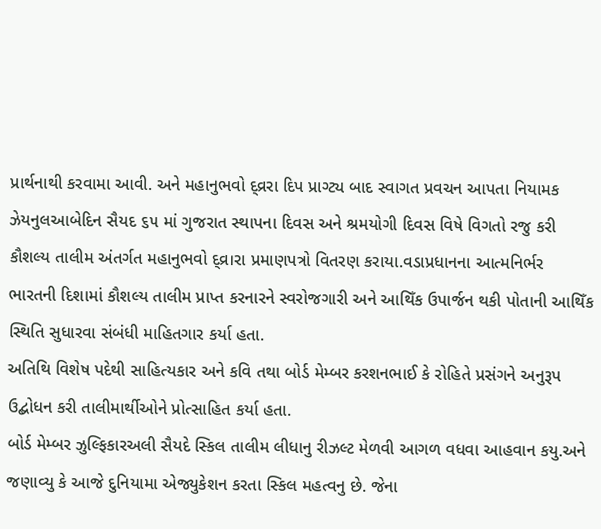પ્રાર્થનાથી કરવામા આવી. અને મહાનુભવો દ્વ્રરા દિપ પ્રાગ્ટ્ય બાદ સ્વાગત પ્રવચન આપતા નિયામક  ઝેયનુલઆબેદિન સૈયદ ૬૫ માં ગુજરાત સ્થાપના દિવસ અને શ્રમયોગી દિવસ વિષે વિગતો રજુ કરી કૌશલ્ય તાલીમ અંતર્ગત મહાનુભવો દ્વ્ર।રા પ્રમાણપત્રો વિતરણ કરાયા.વડાપ્રધાનના આત્મનિર્ભર ભારતની દિશામાં કૌશલ્ય તાલીમ પ્રાપ્ત કરનારને સ્વરોજગારી અને આથિઁક ઉપાર્જન થકી પોતાની આથિઁક સ્થિતિ સુધારવા સંબંધી માહિતગાર કર્યા હતા.
અતિથિ વિશેષ પદેથી સાહિત્યકાર અને કવિ તથા બોર્ડ મેમ્બર કરશનભાઈ કે રોહિતે પ્રસંગને અનુરૂપ ઉદ્બોધન કરી તાલીમાર્થીઓને પ્રોત્સાહિત કર્યા હતા.
બોર્ડ મેમ્બર ઝુલ્ફિકારઅલી સૈયદે સ્કિલ તાલીમ લીધાનુ રીઝલ્ટ મેળવી આગળ વધવા આહવાન કયુ.અને જણાવ્યુ કે આજે દુનિયામા એજ્યુકેશન કરતા સ્કિલ મહત્વનુ છે. જેના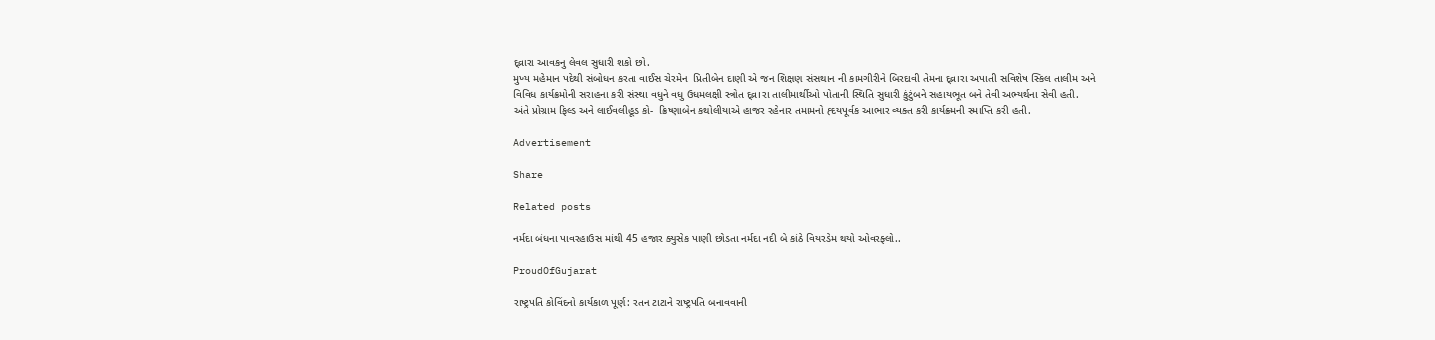દ્વ્રારા આવકનુ લેવલ સુધારી શકો છો.
મુખ્ય મહેમાન પદેથી સંબોધન કરતા વાઈસ ચેરમેન  પ્રિતીબેન દાણી એ જન શિક્ષણ સંસથાન ની કામગીરીને બિરદાવી તેમના દ્વ્ર।રા અપાતી સવિશેષ સ્કિલ તાલીમ અને વિવિધ કાર્યક્રમોની સરાહના કરી સંસ્થા વધુને વધુ ઉધમલક્ષી સ્ત્રોત દ્વ્ર।રા તાલીમાર્થીઓ પોતાની સ્થિતિ સુધારી કુંટુંબને સહાયભૂત બને તેવી અભ્યર્થના સેવી હતી.
અંતે પ્રોગ્રામ ફિલ્ડ અને લાઈવલીહૂડ કો-  ક્રિષ્ણાબેન કથોલીયાએ હાજર રહેનાર તમામનો હ્દયપૂર્વક આભાર વ્યક્ત કરી કાર્યક્ર્મની સ્માપ્તિ કરી હતી.

Advertisement

Share

Related posts

નર્મદા બંધના પાવરહાઉસ માંથી 45 હજાર ક્યુસેક પાણી છોડતા નર્મદા નદી બે કાંઠે વિયરડેમ થયો ઓવરફ્લો..

ProudOfGujarat

રાષ્ટ્રપતિ કોવિંદનો કાર્યકાળ પૂર્ણ: રતન ટાટાને રાષ્ટ્રપતિ બનાવવાની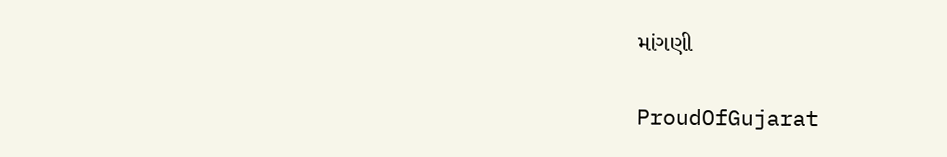માંગણી

ProudOfGujarat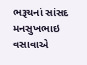ભરૂચનાં સાંસદ મનસુખભાઇ વસાવાએ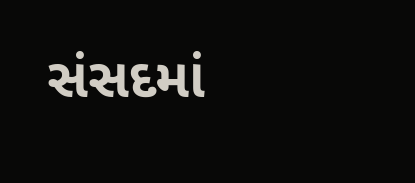સંસદમાં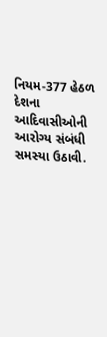નિયમ-377 હેઠળ દેશના આદિવાસીઓની આરોગ્ય સંબંધી સમસ્યા ઉઠાવી.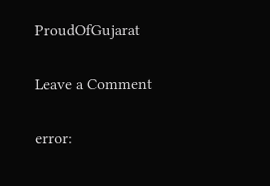ProudOfGujarat

Leave a Comment

error: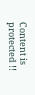Content is protected !!